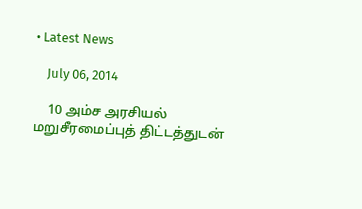• Latest News

    July 06, 2014

    10 அம்ச அரசியல் மறுசீரமைப்புத் திட்டத்துடன்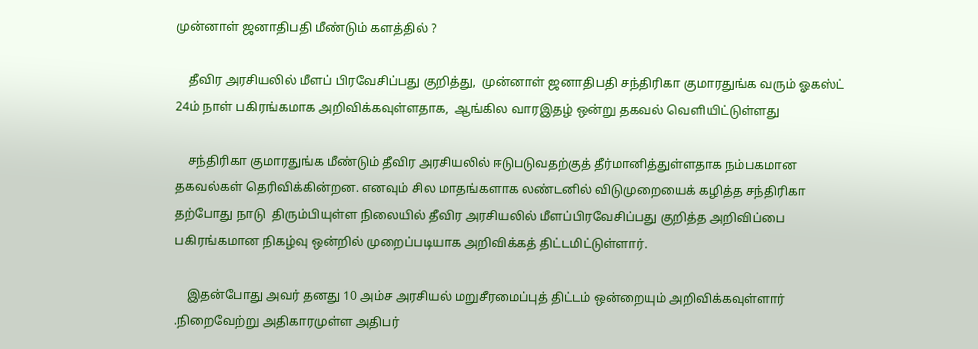முன்னாள் ஜனாதிபதி மீண்டும் களத்தில் ?

    தீவிர அரசியலில் மீளப் பிரவேசிப்பது குறித்து,  முன்னாள் ஜனாதிபதி சந்திரிகா குமாரதுங்க வரும் ஓகஸ்ட் 24ம் நாள் பகிரங்கமாக அறிவிக்கவுள்ளதாக,  ஆங்கில வாரஇதழ் ஒன்று தகவல் வெளியிட்டுள்ளது

    சந்திரிகா குமாரதுங்க மீண்டும் தீவிர அரசியலில் ஈடுபடுவதற்குத் தீர்மானித்துள்ளதாக நம்பகமான தகவல்கள் தெரிவிக்கின்றன. எனவும் சில மாதங்களாக லண்டனில் விடுமுறையைக் கழித்த சந்திரிகா தற்போது நாடு  திரும்பியுள்ள நிலையில் தீவிர அரசியலில் மீளப்பிரவேசிப்பது குறித்த அறிவிப்பை பகிரங்கமான நிகழ்வு ஒன்றில் முறைப்படியாக அறிவிக்கத் திட்டமிட்டுள்ளார்.

    இதன்போது அவர் தனது 10 அம்ச அரசியல் மறுசீரமைப்புத் திட்டம் ஒன்றையும் அறிவிக்கவுள்ளார் .நிறைவேற்று அதிகாரமுள்ள அதிபர்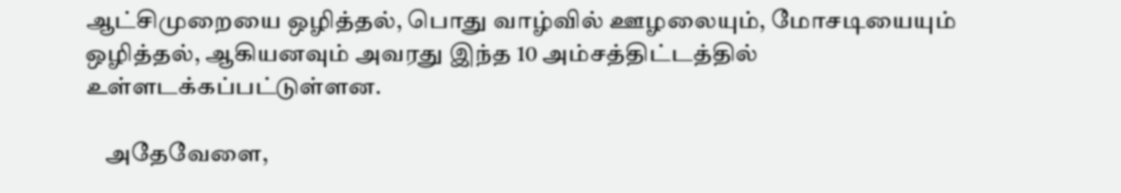ஆட்சிமுறையை ஒழித்தல், பொது வாழ்வில் ஊழலையும், மோசடியையும் ஒழித்தல், ஆகியனவும் அவரது இந்த 10 அம்சத்திட்டத்தில் உள்ளடக்கப்பட்டுள்ளன.

    அதேவேளை,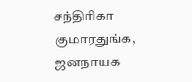சந்திரிகா குமாரதுங்க, ஜனநாயக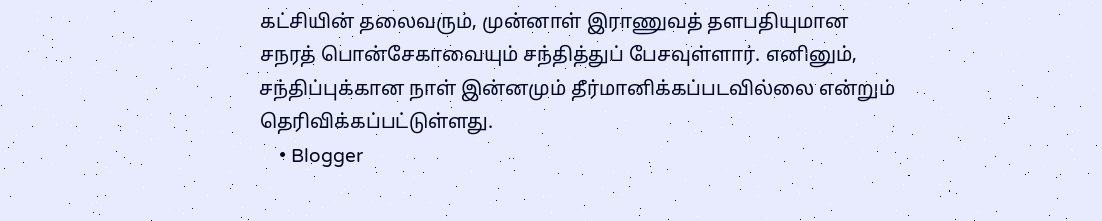கட்சியின் தலைவரும், முன்னாள் இராணுவத் தளபதியுமான சநரத் பொன்சேகாவையும் சந்தித்துப் பேசவுள்ளார். எனினும், சந்திப்புக்கான நாள் இன்னமும் தீர்மானிக்கப்படவில்லை என்றும் தெரிவிக்கப்பட்டுள்ளது.
    • Blogger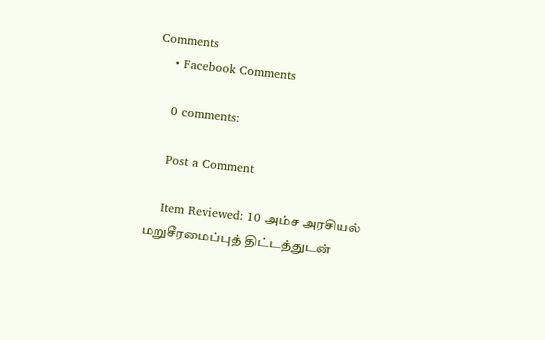Comments
    • Facebook Comments

    0 comments:

    Post a Comment

    Item Reviewed: 10 அம்ச அரசியல் மறுசீரமைப்புத் திட்டத்துடன்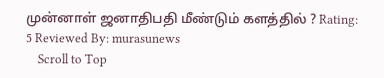முன்னாள் ஜனாதிபதி மீண்டும் களத்தில் ? Rating: 5 Reviewed By: murasunews
    Scroll to Top